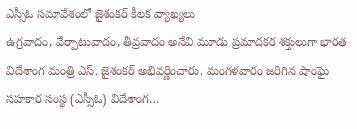ఎస్సీఓ సమావేశంలో జైశంకర్ కీలక వ్యాఖ్యలు
ఉగ్రవాదం, వేర్పాటువాదం, తీవ్రవాదం అనేవి మూడు ప్రమాదకర శక్తులుగా భారత విదేశాంగ మంత్రి ఎస్. జైశంకర్ అభివర్ణించారు. మంగళవారం జరిగిన షాంఘై సహకార సంస్థ (ఎస్సీఓ) విదేశాంగ…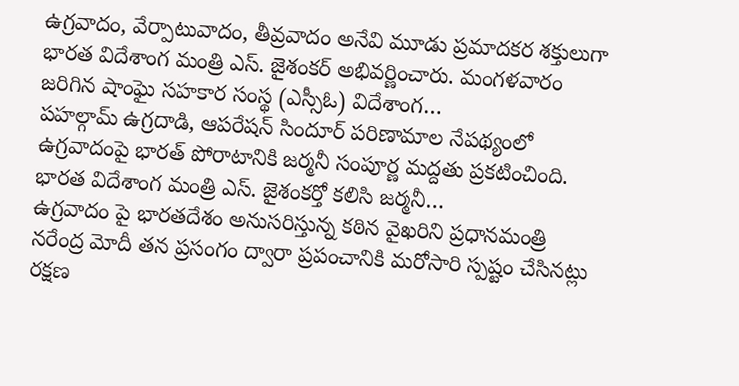ఉగ్రవాదం, వేర్పాటువాదం, తీవ్రవాదం అనేవి మూడు ప్రమాదకర శక్తులుగా భారత విదేశాంగ మంత్రి ఎస్. జైశంకర్ అభివర్ణించారు. మంగళవారం జరిగిన షాంఘై సహకార సంస్థ (ఎస్సీఓ) విదేశాంగ…
పహల్గామ్ ఉగ్రదాడి, ఆపరేషన్ సిందూర్ పరిణామాల నేపథ్యంలో ఉగ్రవాదంపై భారత్ పోరాటానికి జర్మనీ సంపూర్ణ మద్దతు ప్రకటించింది. భారత విదేశాంగ మంత్రి ఎస్. జైశంకర్తో కలిసి జర్మనీ…
ఉగ్రవాదం పై భారతదేశం అనుసరిస్తున్న కఠిన వైఖరిని ప్రధానమంత్రి నరేంద్ర మోదీ తన ప్రసంగం ద్వారా ప్రపంచానికి మరోసారి స్పష్టం చేసినట్లు రక్షణ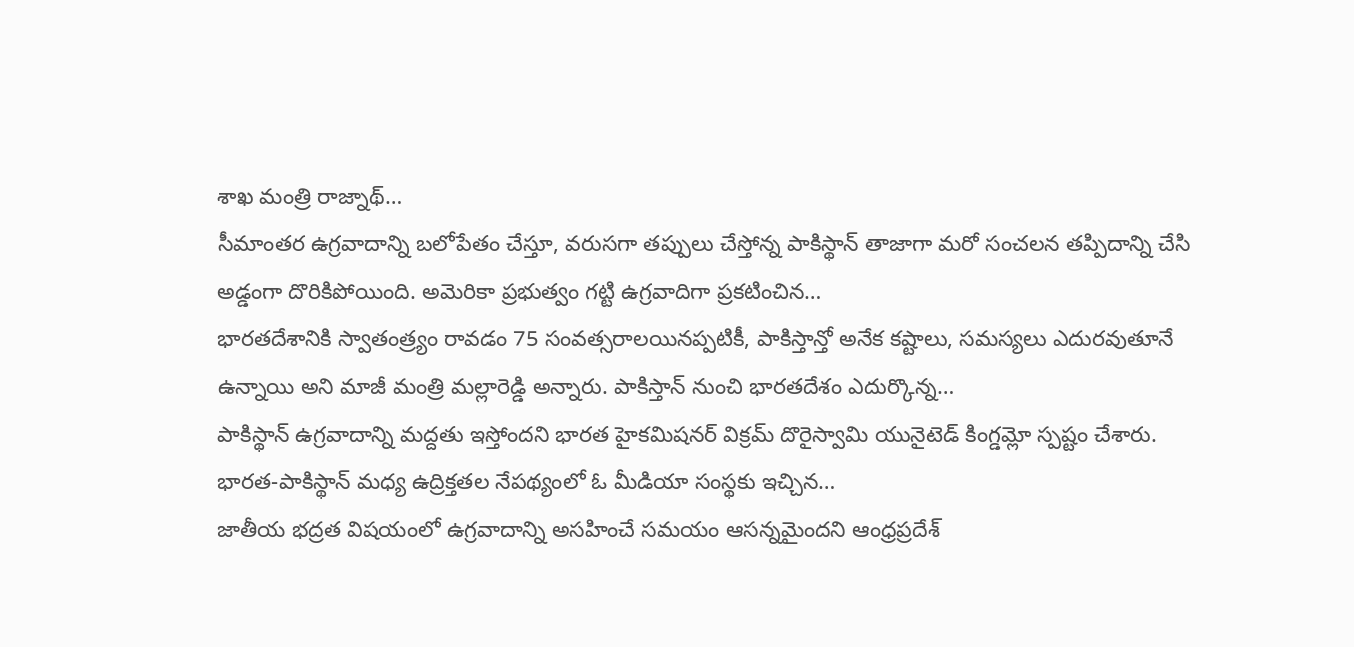శాఖ మంత్రి రాజ్నాథ్…
సీమాంతర ఉగ్రవాదాన్ని బలోపేతం చేస్తూ, వరుసగా తప్పులు చేస్తోన్న పాకిస్థాన్ తాజాగా మరో సంచలన తప్పిదాన్ని చేసి అడ్డంగా దొరికిపోయింది. అమెరికా ప్రభుత్వం గట్టి ఉగ్రవాదిగా ప్రకటించిన…
భారతదేశానికి స్వాతంత్ర్యం రావడం 75 సంవత్సరాలయినప్పటికీ, పాకిస్తాన్తో అనేక కష్టాలు, సమస్యలు ఎదురవుతూనే ఉన్నాయి అని మాజీ మంత్రి మల్లారెడ్డి అన్నారు. పాకిస్తాన్ నుంచి భారతదేశం ఎదుర్కొన్న…
పాకిస్థాన్ ఉగ్రవాదాన్ని మద్దతు ఇస్తోందని భారత హైకమిషనర్ విక్రమ్ దొరైస్వామి యునైటెడ్ కింగ్డమ్లో స్పష్టం చేశారు. భారత-పాకిస్థాన్ మధ్య ఉద్రిక్తతల నేపథ్యంలో ఓ మీడియా సంస్థకు ఇచ్చిన…
జాతీయ భద్రత విషయంలో ఉగ్రవాదాన్ని అసహించే సమయం ఆసన్నమైందని ఆంధ్రప్రదేశ్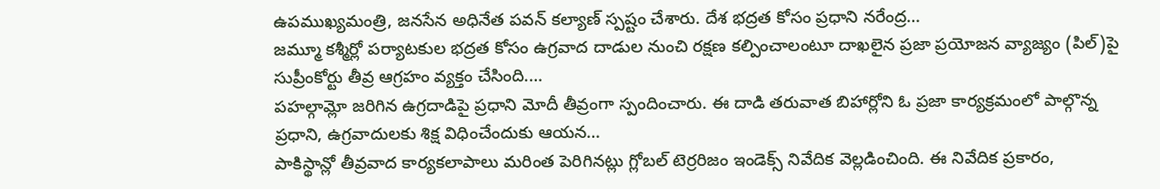ఉపముఖ్యమంత్రి, జనసేన అధినేత పవన్ కల్యాణ్ స్పష్టం చేశారు. దేశ భద్రత కోసం ప్రధాని నరేంద్ర…
జమ్మూ కశ్మీర్లో పర్యాటకుల భద్రత కోసం ఉగ్రవాద దాడుల నుంచి రక్షణ కల్పించాలంటూ దాఖలైన ప్రజా ప్రయోజన వ్యాజ్యం (పిల్)పై సుప్రీంకోర్టు తీవ్ర ఆగ్రహం వ్యక్తం చేసింది.…
పహల్గామ్లో జరిగిన ఉగ్రదాడిపై ప్రధాని మోదీ తీవ్రంగా స్పందించారు. ఈ దాడి తరువాత బిహార్లోని ఓ ప్రజా కార్యక్రమంలో పాల్గొన్న ప్రధాని, ఉగ్రవాదులకు శిక్ష విధించేందుకు ఆయన…
పాకిస్థాన్లో తీవ్రవాద కార్యకలాపాలు మరింత పెరిగినట్లు గ్లోబల్ టెర్రరిజం ఇండెక్స్ నివేదిక వెల్లడించింది. ఈ నివేదిక ప్రకారం,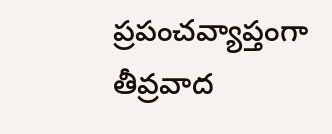ప్రపంచవ్యాప్తంగా తీవ్రవాద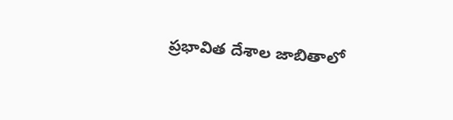ప్రభావిత దేశాల జాబితాలో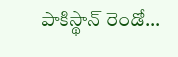పాకిస్థాన్ రెండో…